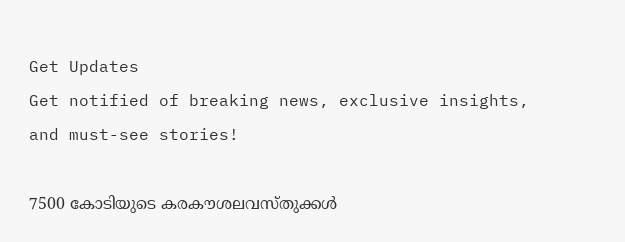Get Updates
Get notified of breaking news, exclusive insights, and must-see stories!

7500 കോടിയുടെ കരകൗശലവസ്തുക്കള്‍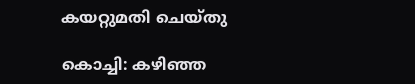കയറ്റുമതി ചെയ്തു

കൊച്ചി: കഴിഞ്ഞ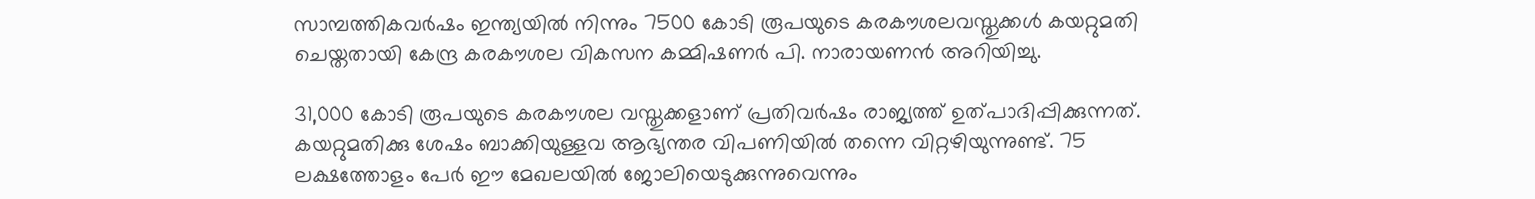സാമ്പത്തികവര്‍ഷം ഇന്ത്യയില്‍ നിന്നും 7500 കോടി രൂപയുടെ കരകൗശലവസ്തുക്കള്‍ കയറ്റുമതി ചെയ്തതായി കേന്ദ്ര കരകൗശല വികസന കമ്മിഷണര്‍ പി. നാരായണന്‍ അറിയിച്ചു.

31,000 കോടി രൂപയുടെ കരകൗശല വസ്തുക്കളാണ് പ്രതിവര്‍ഷം രാജ്യത്ത് ഉത്പാദിപ്പിക്കുന്നത്. കയറ്റുമതിക്കു ശേഷം ബാക്കിയുള്ളവ ആഭ്യന്തര വിപണിയില്‍ തന്നെ വിറ്റഴിയുന്നുണ്ട്. 75 ലക്ഷത്തോളം പേര്‍ ഈ മേഖലയില്‍ ജോലിയെടുക്കുന്നുവെന്നും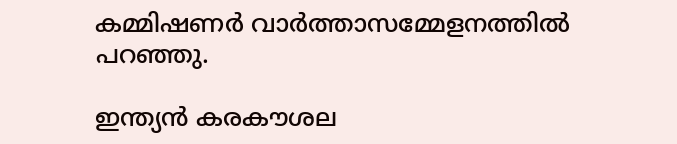കമ്മിഷണര്‍ വാര്‍ത്താസമ്മേളനത്തില്‍ പറഞ്ഞു.

ഇന്ത്യന്‍ കരകൗശല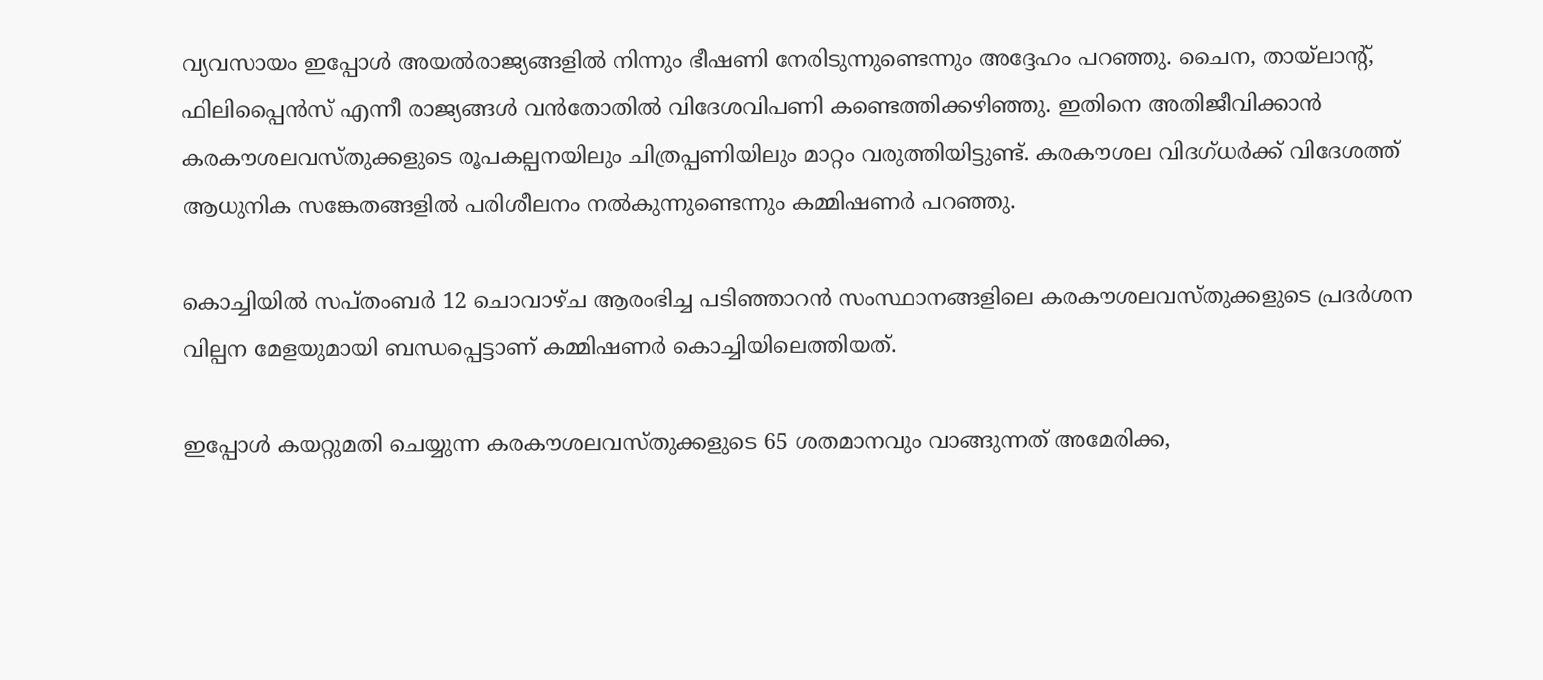വ്യവസായം ഇപ്പോള്‍ അയല്‍രാജ്യങ്ങളില്‍ നിന്നും ഭീഷണി നേരിടുന്നുണ്ടെന്നും അദ്ദേഹം പറഞ്ഞു. ചൈന, തായ്ലാന്റ്, ഫിലിപ്പൈന്‍സ് എന്നീ രാജ്യങ്ങള്‍ വന്‍തോതില്‍ വിദേശവിപണി കണ്ടെത്തിക്കഴിഞ്ഞു. ഇതിനെ അതിജീവിക്കാന്‍ കരകൗശലവസ്തുക്കളുടെ രൂപകല്പനയിലും ചിത്രപ്പണിയിലും മാറ്റം വരുത്തിയിട്ടുണ്ട്. കരകൗശല വിദഗ്ധര്‍ക്ക് വിദേശത്ത് ആധുനിക സങ്കേതങ്ങളില്‍ പരിശീലനം നല്‍കുന്നുണ്ടെന്നും കമ്മിഷണര്‍ പറഞ്ഞു.

കൊച്ചിയില്‍ സപ്തംബര്‍ 12 ചൊവാഴ്ച ആരംഭിച്ച പടിഞ്ഞാറന്‍ സംസ്ഥാനങ്ങളിലെ കരകൗശലവസ്തുക്കളുടെ പ്രദര്‍ശന വില്പന മേളയുമായി ബന്ധപ്പെട്ടാണ് കമ്മിഷണര്‍ കൊച്ചിയിലെത്തിയത്.

ഇപ്പോള്‍ കയറ്റുമതി ചെയ്യുന്ന കരകൗശലവസ്തുക്കളുടെ 65 ശതമാനവും വാങ്ങുന്നത് അമേരിക്ക,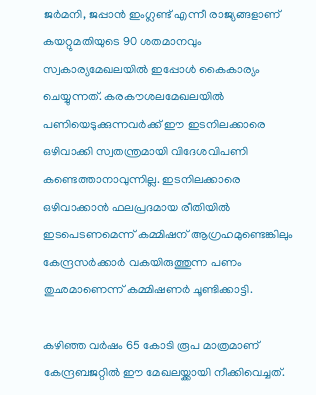ജര്‍മനി, ജപ്പാന്‍ ഇംഗ്ലണ്ട് എന്നീ രാജ്യങ്ങളാണ് കയറ്റുമതിയുടെ 90 ശതമാനവും സ്വകാര്യമേഖലയില്‍ ഇപ്പോള്‍ കൈകാര്യം ചെയ്യുന്നത്. കരകൗശലമേഖലയില്‍ പണിയെടുക്കുന്നവര്‍ക്ക് ഈ ഇടനിലക്കാരെ ഒഴിവാക്കി സ്വതന്ത്രമായി വിദേശവിപണി കണ്ടെത്താനാവുന്നില്ല. ഇടനിലക്കാരെ ഒഴിവാക്കാന്‍ ഫലപ്രദമായ രീതിയില്‍ ഇടപെടണമെന്ന് കമ്മിഷന് ആഗ്രഹമുണ്ടെങ്കിലും കേന്ദ്രസര്‍ക്കാര്‍ വകയിരുത്തുന്ന പണം തുഛമാണെന്ന് കമ്മിഷണര്‍ ചൂണ്ടിക്കാട്ടി.

കഴിഞ്ഞ വര്‍ഷം 65 കോടി രൂപ മാത്രമാണ് കേന്ദ്രബജറ്റില്‍ ഈ മേഖലയ്ക്കായി നീക്കിവെച്ചത്.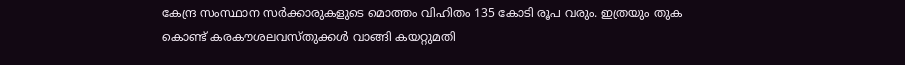കേന്ദ്ര സംസ്ഥാന സര്‍ക്കാരുകളുടെ മൊത്തം വിഹിതം 135 കോടി രൂപ വരും. ഇത്രയും തുക കൊണ്ട് കരകൗശലവസ്തുക്കള്‍ വാങ്ങി കയറ്റുമതി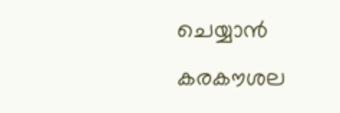ചെയ്യാന്‍ കരകൗശല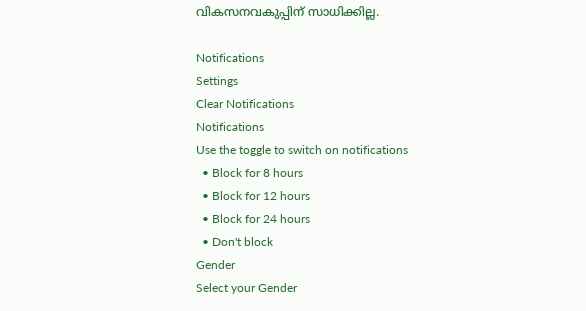വികസനവകുപ്പിന് സാധിക്കില്ല.

Notifications
Settings
Clear Notifications
Notifications
Use the toggle to switch on notifications
  • Block for 8 hours
  • Block for 12 hours
  • Block for 24 hours
  • Don't block
Gender
Select your Gender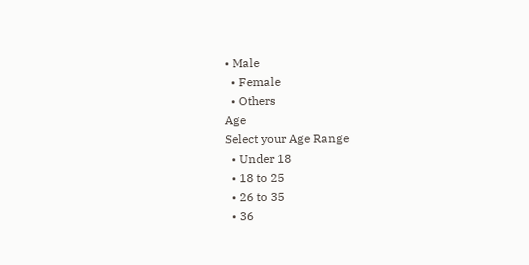• Male
  • Female
  • Others
Age
Select your Age Range
  • Under 18
  • 18 to 25
  • 26 to 35
  • 36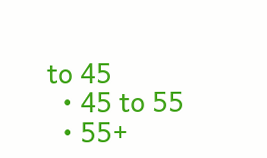to 45
  • 45 to 55
  • 55+